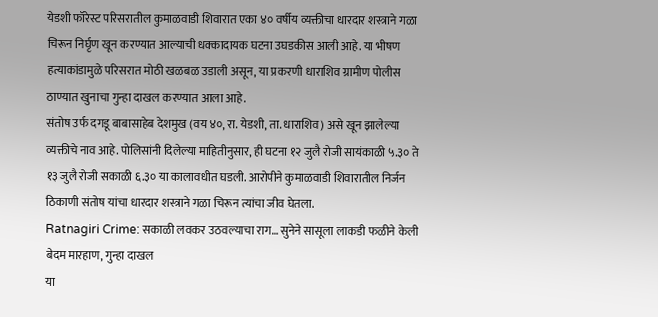येडशी फॉरेस्ट परिसरातील कुमाळवाडी शिवारात एका ४० वर्षीय व्यक्तीचा धारदार शस्त्राने गळा चिरून निर्घृण खून करण्यात आल्याची धक्कादायक घटना उघडकीस आली आहे. या भीषण हत्याकांडामुळे परिसरात मोठी खळबळ उडाली असून, या प्रकरणी धाराशिव ग्रामीण पोलीस ठाण्यात खुनाचा गुन्हा दाखल करण्यात आला आहे.
संतोष उर्फ दगडू बाबासाहेब देशमुख (वय ४०, रा. येडशी, ता. धाराशिव) असे खून झालेल्या व्यक्तीचे नाव आहे. पोलिसांनी दिलेल्या माहितीनुसार, ही घटना १२ जुलै रोजी सायंकाळी ५.३० ते १३ जुलै रोजी सकाळी ६.३० या कालावधीत घडली. आरोपीने कुमाळवाडी शिवारातील निर्जन ठिकाणी संतोष यांचा धारदार शस्त्राने गळा चिरून त्यांचा जीव घेतला.
Ratnagiri Crime: सकाळी लवकर उठवल्याचा राग… सुनेने सासूला लाकडी फळीने केली बेदम मारहाण, गुन्हा दाखल
या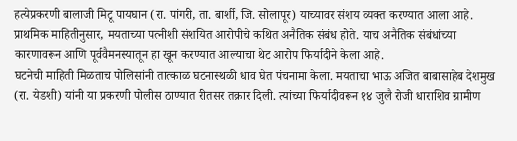हत्येप्रकरणी बालाजी मिटू पायघान (रा. पांगरी, ता. बार्शी, जि. सोलापूर) याच्यावर संशय व्यक्त करण्यात आला आहे. प्राथमिक माहितीनुसार, मयताच्या पत्नीशी संशयित आरोपीचे कथित अनैतिक संबंध होते. याच अनैतिक संबंधांच्या कारणावरून आणि पूर्ववैमनस्यातून हा खून करण्यात आल्याचा थेट आरोप फिर्यादीने केला आहे.
घटनेची माहिती मिळताच पोलिसांनी तात्काळ घटनास्थळी धाव घेत पंचनामा केला. मयताचा भाऊ अजित बाबासाहेब देशमुख (रा. येडशी) यांनी या प्रकरणी पोलीस ठाण्यात रीतसर तक्रार दिली. त्यांच्या फिर्यादीवरून १४ जुलै रोजी धाराशिव ग्रामीण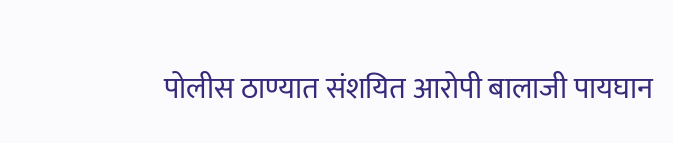पोलीस ठाण्यात संशयित आरोपी बालाजी पायघान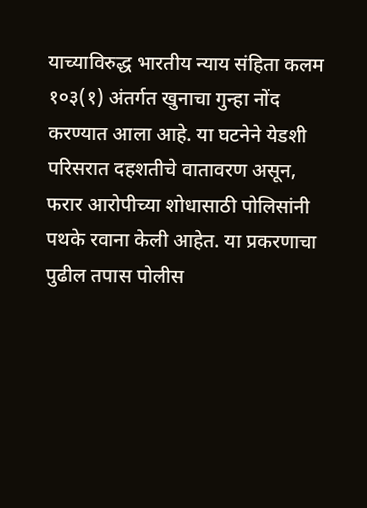याच्याविरुद्ध भारतीय न्याय संहिता कलम १०३(१) अंतर्गत खुनाचा गुन्हा नोंद करण्यात आला आहे. या घटनेने येडशी परिसरात दहशतीचे वातावरण असून, फरार आरोपीच्या शोधासाठी पोलिसांनी पथके रवाना केली आहेत. या प्रकरणाचा पुढील तपास पोलीस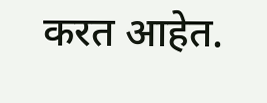करत आहेत.